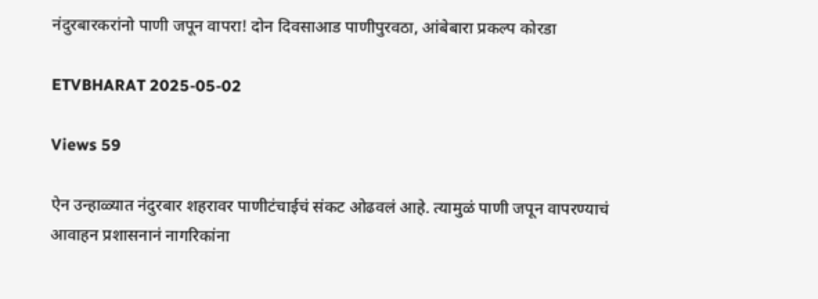नंदुरबारकरांनो पाणी जपून वापरा! दोन दिवसाआड पाणीपुरवठा, आंबेबारा प्रकल्प कोरडा

ETVBHARAT 2025-05-02

Views 59

ऐन उन्हाळ्यात नंदुरबार शहरावर पाणीटंचाईचं संकट ओढवलं आहे. त्यामुळं पाणी जपून वापरण्याचं आवाहन प्रशासनानं नागरिकांना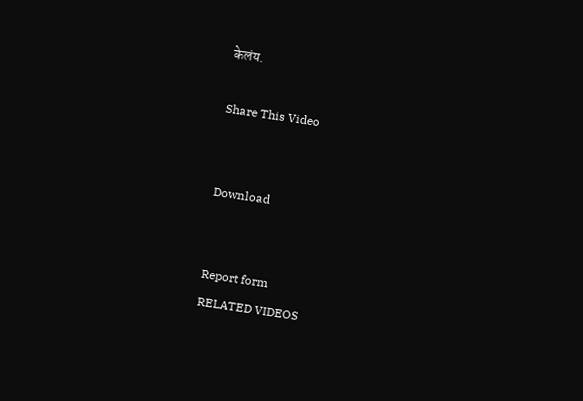केलंय.

Share This Video


Download


Report form
RELATED VIDEOS